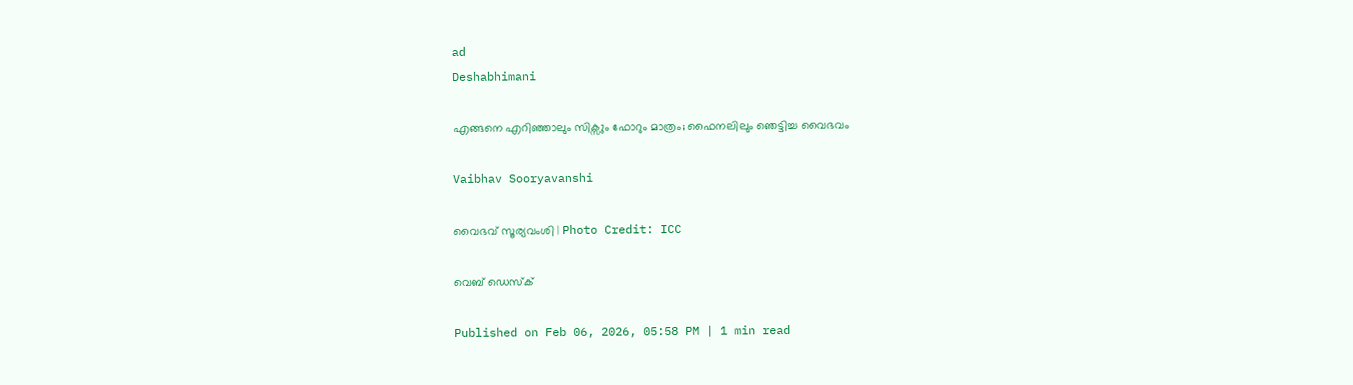ad
Deshabhimani

എങ്ങനെ എറിഞ്ഞാലും സിക്സും ഫോറും മാത്രം; ഫൈനലിലും ഞെട്ടിച്ച വൈഭവം

Vaibhav Sooryavanshi

വൈഭവ് സൂര്യവംശി | Photo Credit: ICC

വെബ് ഡെസ്ക്

Published on Feb 06, 2026, 05:58 PM | 1 min read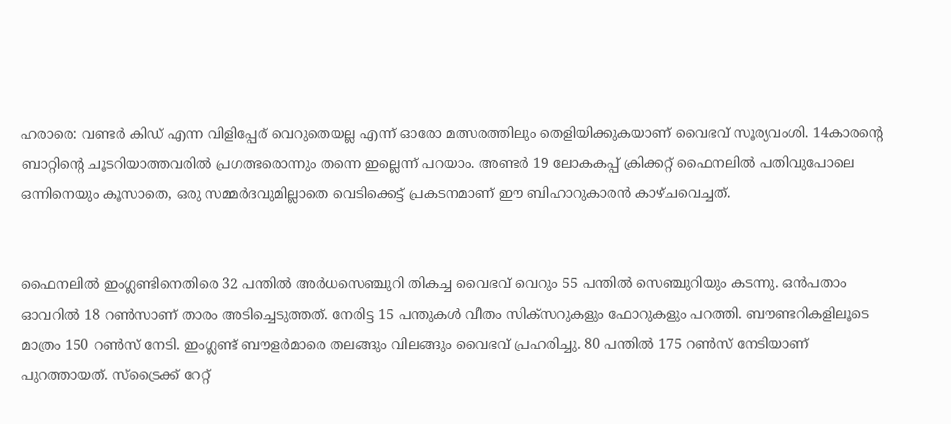ഹരാരെ: വണ്ടർ കിഡ് എന്ന വിളിപ്പേര് വെറുതെയല്ല എന്ന് ഓരോ മത്സരത്തിലും തെളിയിക്കുകയാണ് വൈഭവ് സൂര്യവംശി. 14കാരന്റെ ബാറ്റിന്റെ ചൂടറിയാത്തവരിൽ പ്രഗത്ഭരൊന്നും തന്നെ ഇല്ലെന്ന് പറയാം. അണ്ടർ 19 ലോകകപ്പ് ക്രിക്കറ്റ് ഫൈനലിൽ പതിവുപോലെ ഒന്നിനെയും കൂസാതെ, ഒരു സമ്മർദവുമില്ലാതെ വെടിക്കെട്ട് പ്രകടനമാണ് ഈ ബിഹാറുകാരൻ കാഴ്ചവെച്ചത്.


ഫൈനലിൽ ഇംഗ്ലണ്ടിനെതിരെ 32 പന്തിൽ അർധസെഞ്ചുറി തികച്ച വൈഭവ് വെറും 55 പന്തിൽ സെഞ്ചുറിയും കടന്നു. ഒൻപതാം ഓവറിൽ 18 റൺസാണ് താരം അടിച്ചെടുത്തത്. നേരിട്ട 15 പന്തുകൾ വീതം സിക്സറുകളും ഫോറുകളും പറത്തി. ബൗണ്ടറികളിലൂടെ മാത്രം 150 റൺസ് നേടി. ഇംഗ്ലണ്ട് ബൗളർമാരെ തലങ്ങും വിലങ്ങും വൈഭവ് പ്രഹരിച്ചു. 80 പന്തിൽ 175 റൺസ് നേടിയാണ് പുറത്തായത്. സ്ട്രൈക്ക് റേറ്റ്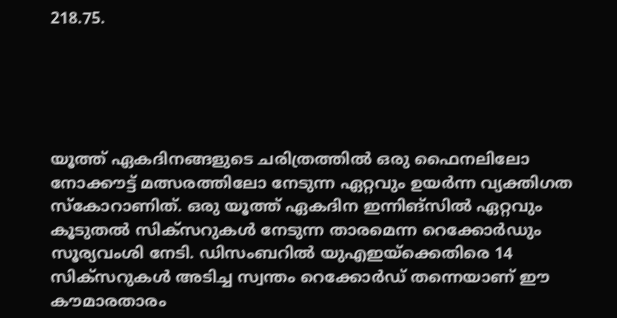218.75.





യൂത്ത് ഏകദിനങ്ങളുടെ ചരിത്രത്തിൽ ഒരു ഫൈനലിലോ നോക്കൗട്ട് മത്സരത്തിലോ നേടുന്ന ഏറ്റവും ഉയർന്ന വ്യക്തിഗത സ്കോറാണിത്. ഒരു യൂത്ത് ഏകദിന ഇന്നിങ്സിൽ ഏറ്റവും കൂടുതൽ സിക്‌സറുകൾ നേടുന്ന താരമെന്ന റെക്കോർഡും സൂര്യവംശി നേടി. ഡിസംബറിൽ യുഎഇയ്‌ക്കെതിരെ 14 സിക്‌സറുകൾ അടിച്ച സ്വന്തം റെക്കോർഡ് തന്നെയാണ് ഈ കൗമാരതാരം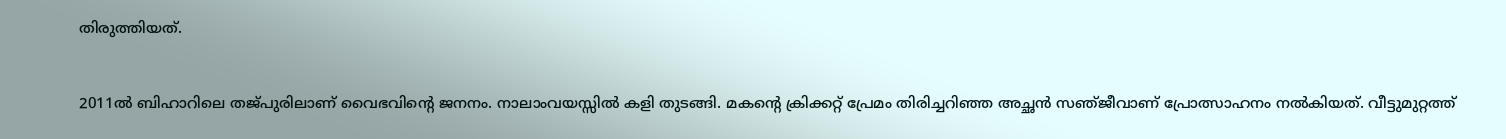തിരുത്തിയത്.


2011ൽ ബിഹാറിലെ തജ്‌പുരിലാണ്‌ വൈഭവിന്റെ ജനനം. നാലാംവയസ്സിൽ കളി തുടങ്ങി. മകന്റെ ക്രിക്കറ്റ്‌ പ്രേമം തിരിച്ചറിഞ്ഞ അച്ഛൻ സഞ്‌ജീവാണ്‌ പ്രോത്സാഹനം നൽകിയത്‌. വീട്ടുമുറ്റത്ത്‌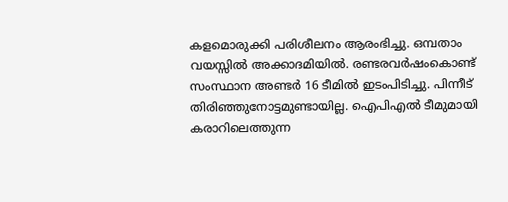കളമൊരുക്കി പരിശീലനം ആരംഭിച്ചു. ഒമ്പതാം വയസ്സിൽ അക്കാദമിയിൽ. രണ്ടരവർഷംകൊണ്ട്‌ സംസ്ഥാന അണ്ടർ 16 ടീമിൽ ഇടംപിടിച്ചു. പിന്നീട്‌ തിരിഞ്ഞുനോട്ടമുണ്ടായില്ല. ഐപിഎൽ ടീമുമായി കരാറിലെത്തുന്ന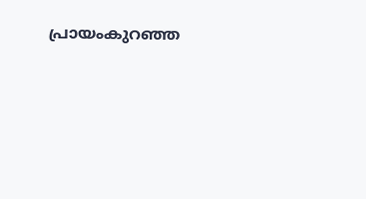പ്രായംകുറഞ്ഞ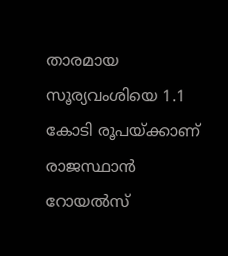താരമായ സൂര്യവംശിയെ 1.1 കോടി രൂപയ്ക്കാണ് രാജസ്ഥാൻ റോയൽസ്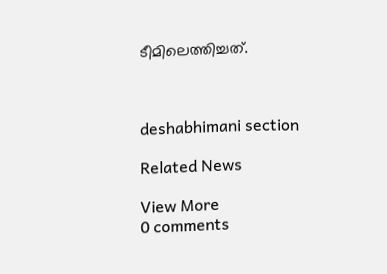ടീമിലെത്തിച്ചത്.



deshabhimani section

Related News

View More
0 comments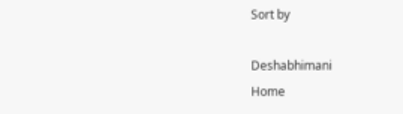Sort by

Deshabhimani
Home